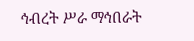ኅብረት ሥራ ማኅበራት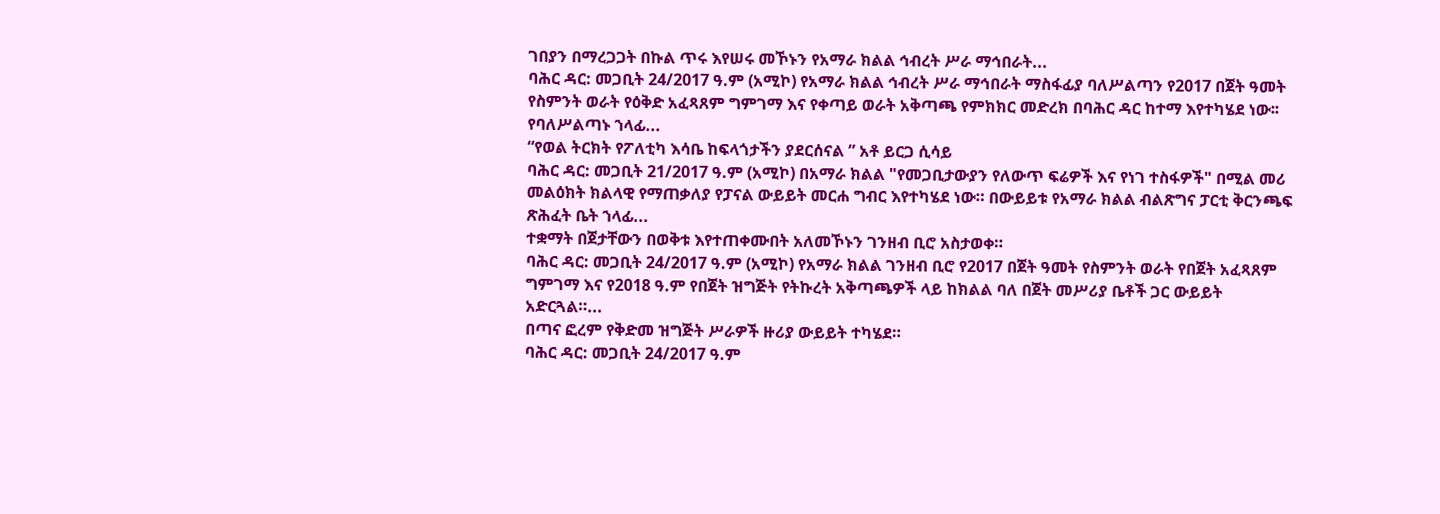ገበያን በማረጋጋት በኩል ጥሩ እየሠሩ መኾኑን የአማራ ክልል ኅብረት ሥራ ማኅበራት...
ባሕር ዳር: መጋቢት 24/2017 ዓ.ም (አሚኮ) የአማራ ክልል ኅብረት ሥራ ማኅበራት ማስፋፊያ ባለሥልጣን የ2017 በጀት ዓመት የስምንት ወራት የዕቅድ አፈጻጸም ግምገማ እና የቀጣይ ወራት አቅጣጫ የምክክር መድረክ በባሕር ዳር ከተማ እየተካሄደ ነው፡፡
የባለሥልጣኑ ኀላፊ...
“የወል ትርክት የፖለቲካ እሳቤ ከፍላጎታችን ያደርሰናል ” አቶ ይርጋ ሲሳይ
ባሕር ዳር: መጋቢት 21/2017 ዓ.ም (አሚኮ) በአማራ ክልል "የመጋቢታውያን የለውጥ ፍሬዎች እና የነገ ተስፋዎች" በሚል መሪ መልዕክት ክልላዊ የማጠቃለያ የፓናል ውይይት መርሐ ግብር እየተካሄደ ነው። በውይይቱ የአማራ ክልል ብልጽግና ፓርቲ ቅርንጫፍ ጽሕፈት ቤት ኀላፊ...
ተቋማት በጀታቸውን በወቅቱ እየተጠቀሙበት አለመኾኑን ገንዘብ ቢሮ አስታወቀ።
ባሕር ዳር: መጋቢት 24/2017 ዓ.ም (አሚኮ) የአማራ ክልል ገንዘብ ቢሮ የ2017 በጀት ዓመት የስምንት ወራት የበጀት አፈጻጸም ግምገማ እና የ2018 ዓ.ም የበጀት ዝግጅት የትኩረት አቅጣጫዎች ላይ ከክልል ባለ በጀት መሥሪያ ቤቶች ጋር ውይይት አድርጓል።...
በጣና ፎረም የቅድመ ዝግጅት ሥራዎች ዙሪያ ውይይት ተካሄደ።
ባሕር ዳር: መጋቢት 24/2017 ዓ.ም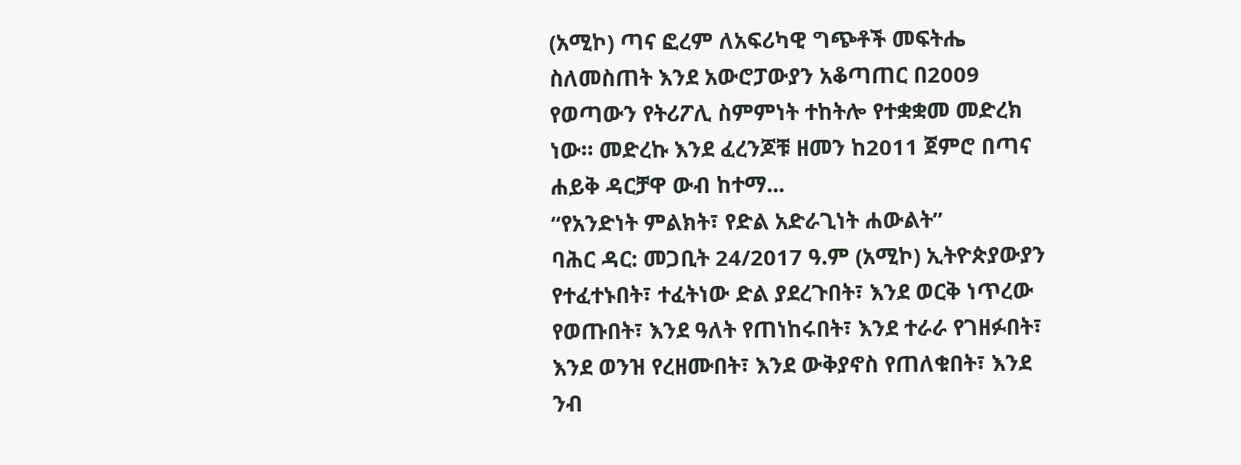(አሚኮ) ጣና ፎረም ለአፍሪካዊ ግጭቶች መፍትሔ ስለመስጠት እንደ አውሮፓውያን አቆጣጠር በ2009 የወጣውን የትሪፖሊ ስምምነት ተከትሎ የተቋቋመ መድረክ ነው። መድረኩ እንደ ፈረንጆቹ ዘመን ከ2011 ጀምሮ በጣና ሐይቅ ዳርቻዋ ውብ ከተማ...
“የአንድነት ምልክት፣ የድል አድራጊነት ሐውልት”
ባሕር ዳር: መጋቢት 24/2017 ዓ.ም (አሚኮ) ኢትዮጵያውያን የተፈተኑበት፣ ተፈትነው ድል ያደረጉበት፣ እንደ ወርቅ ነጥረው የወጡበት፣ እንደ ዓለት የጠነከሩበት፣ እንደ ተራራ የገዘፉበት፣ እንደ ወንዝ የረዘሙበት፣ እንደ ውቅያኖስ የጠለቁበት፣ እንደ ንብ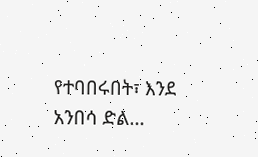የተባበሩበት፣ እንደ አንበሳ ድል...